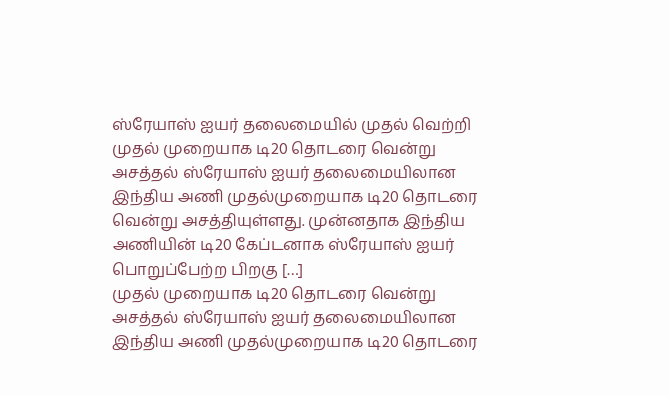ஸ்ரேயாஸ் ஐயர் தலைமையில் முதல் வெற்றி
முதல் முறையாக டி20 தொடரை வென்று அசத்தல் ஸ்ரேயாஸ் ஐயர் தலைமையிலான இந்திய அணி முதல்முறையாக டி20 தொடரை வென்று அசத்தியுள்ளது. முன்னதாக இந்திய அணியின் டி20 கேப்டனாக ஸ்ரேயாஸ் ஐயர் பொறுப்பேற்ற பிறகு […]
முதல் முறையாக டி20 தொடரை வென்று அசத்தல் ஸ்ரேயாஸ் ஐயர் தலைமையிலான இந்திய அணி முதல்முறையாக டி20 தொடரை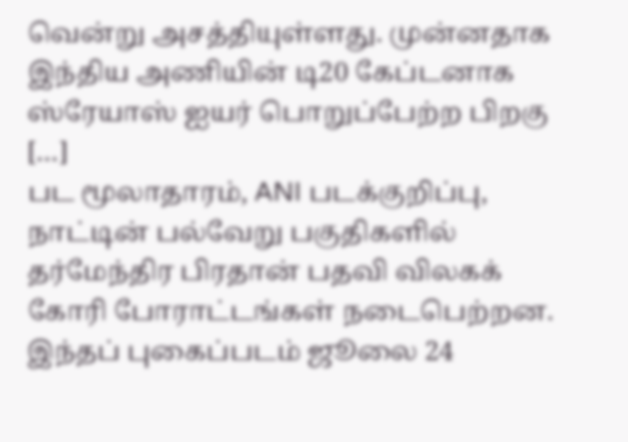வென்று அசத்தியுள்ளது. முன்னதாக இந்திய அணியின் டி20 கேப்டனாக ஸ்ரேயாஸ் ஐயர் பொறுப்பேற்ற பிறகு […]
பட மூலாதாரம், ANI படக்குறிப்பு, நாட்டின் பல்வேறு பகுதிகளில் தர்மேந்திர பிரதான் பதவி விலகக் கோரி போராட்டங்கள் நடைபெற்றன. இந்தப் புகைப்படம் ஜூலை 24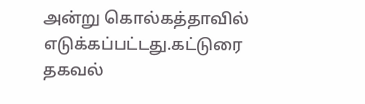அன்று கொல்கத்தாவில் எடுக்கப்பட்டது.கட்டுரை தகவல்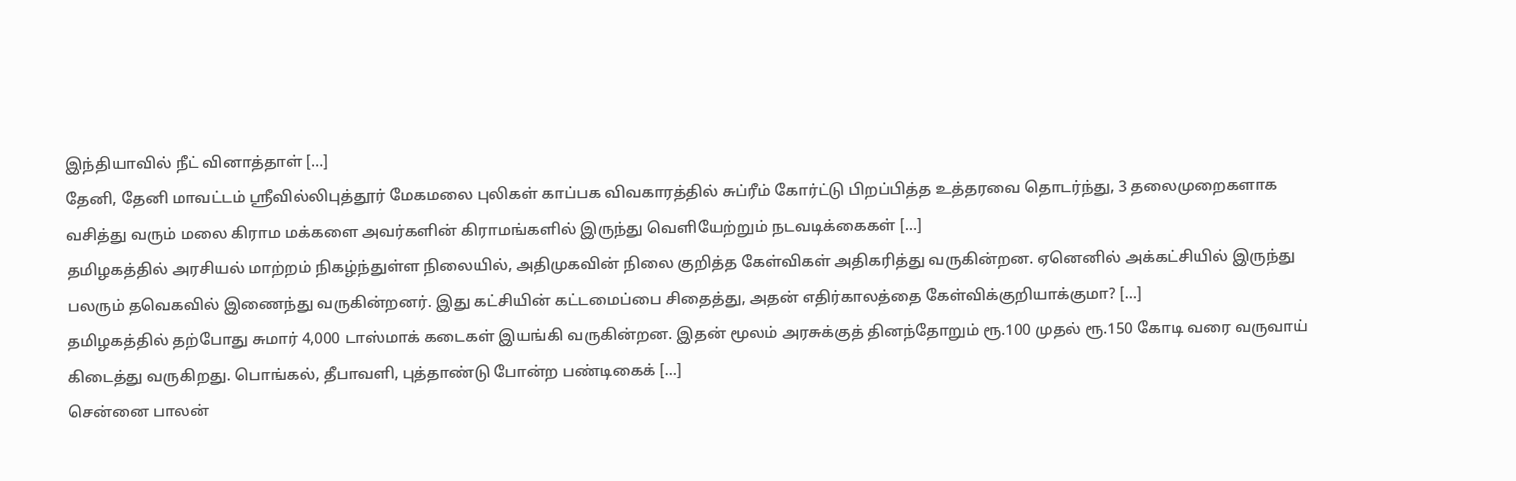இந்தியாவில் நீட் வினாத்தாள் […]
தேனி, தேனி மாவட்டம் ஸ்ரீவில்லிபுத்தூர் மேகமலை புலிகள் காப்பக விவகாரத்தில் சுப்ரீம் கோர்ட்டு பிறப்பித்த உத்தரவை தொடர்ந்து, 3 தலைமுறைகளாக வசித்து வரும் மலை கிராம மக்களை அவர்களின் கிராமங்களில் இருந்து வெளியேற்றும் நடவடிக்கைகள் […]
தமிழகத்தில் அரசியல் மாற்றம் நிகழ்ந்துள்ள நிலையில், அதிமுகவின் நிலை குறித்த கேள்விகள் அதிகரித்து வருகின்றன. ஏனெனில் அக்கட்சியில் இருந்து பலரும் தவெகவில் இணைந்து வருகின்றனர். இது கட்சியின் கட்டமைப்பை சிதைத்து, அதன் எதிர்காலத்தை கேள்விக்குறியாக்குமா? […]
தமிழகத்தில் தற்போது சுமார் 4,000 டாஸ்மாக் கடைகள் இயங்கி வருகின்றன. இதன் மூலம் அரசுக்குத் தினந்தோறும் ரூ.100 முதல் ரூ.150 கோடி வரை வருவாய் கிடைத்து வருகிறது. பொங்கல், தீபாவளி, புத்தாண்டு போன்ற பண்டிகைக் […]
சென்னை பாலன்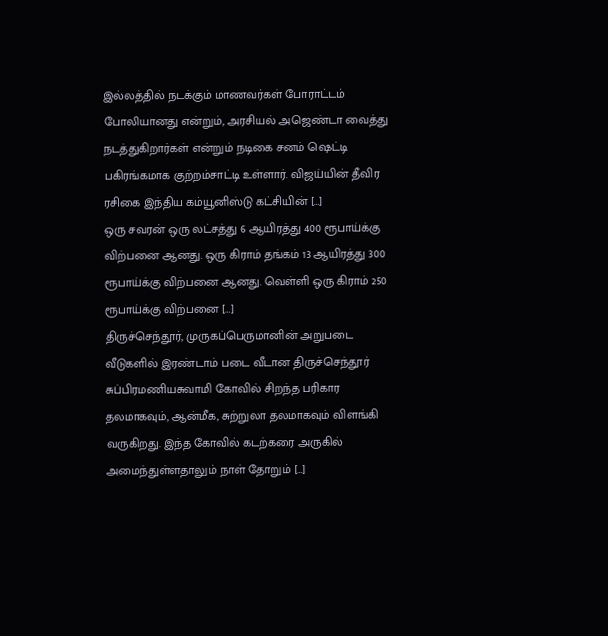இல்லத்தில் நடக்கும் மாணவர்கள் போராட்டம் போலியானது என்றும், அரசியல் அஜெண்டா வைத்து நடத்துகிறார்கள் என்றும் நடிகை சனம் ஷெட்டி பகிரங்கமாக குற்றம்சாட்டி உள்ளார். விஜய்யின் தீவிர ரசிகை இந்திய கம்யூனிஸ்டு கட்சியின் […]
ஒரு சவரன் ஒரு லட்சத்து 6 ஆயிரத்து 400 ரூபாய்க்கு விற்பனை ஆனது. ஒரு கிராம் தங்கம் 13 ஆயிரத்து 300 ரூபாய்க்கு விற்பனை ஆனது. வெள்ளி ஒரு கிராம் 250 ரூபாய்க்கு விற்பனை […]
திருச்செந்தூர், முருகப்பெருமானின் அறுபடை வீடுகளில் இரண்டாம் படை வீடான திருச்செந்தூர் சுப்பிரமணியசுவாமி கோவில் சிறந்த பரிகார தலமாகவும், ஆன்மீக, சுற்றுலா தலமாகவும் விளங்கி வருகிறது. இந்த கோவில் கடற்கரை அருகில் அமைந்துள்ளதாலும் நாள் தோறும் […]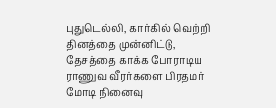புதுடெல்லி, கார்கில் வெற்றி தினத்தை முன்னிட்டு, தேசத்தை காக்க போராடிய ராணுவ வீரர்களை பிரதமர் மோடி நினைவு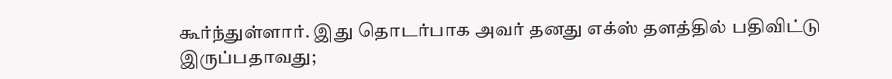கூர்ந்துள்ளார். இது தொடர்பாக அவர் தனது எக்ஸ் தளத்தில் பதிவிட்டு இருப்பதாவது;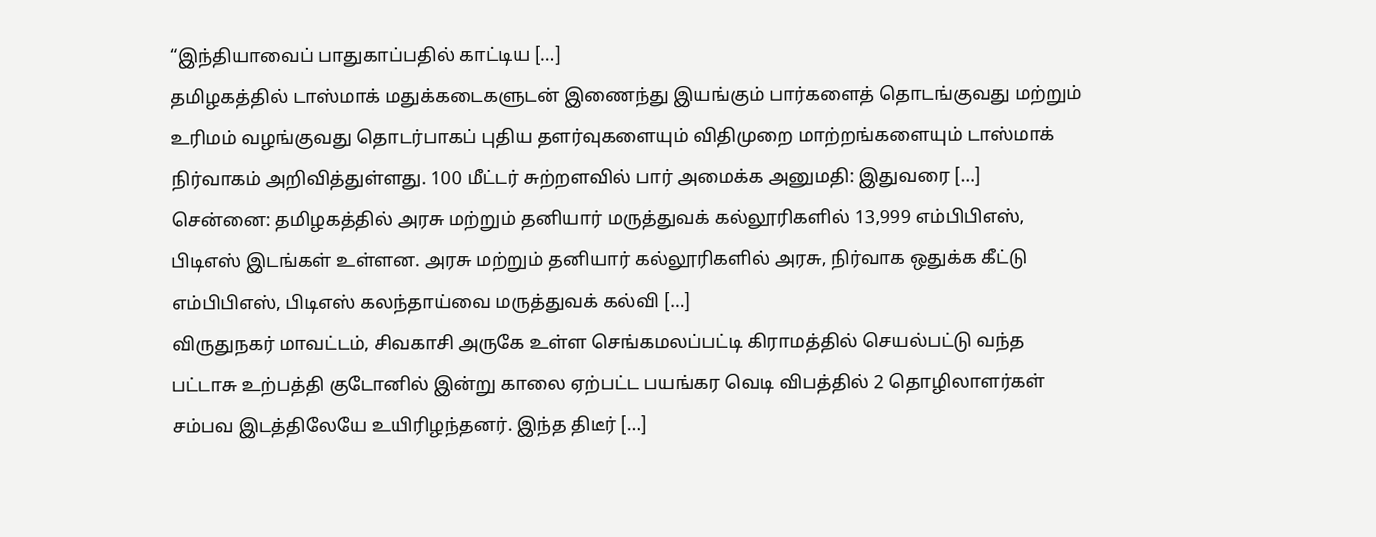“இந்தியாவைப் பாதுகாப்பதில் காட்டிய […]
தமிழகத்தில் டாஸ்மாக் மதுக்கடைகளுடன் இணைந்து இயங்கும் பார்களைத் தொடங்குவது மற்றும் உரிமம் வழங்குவது தொடர்பாகப் புதிய தளர்வுகளையும் விதிமுறை மாற்றங்களையும் டாஸ்மாக் நிர்வாகம் அறிவித்துள்ளது. 100 மீட்டர் சுற்றளவில் பார் அமைக்க அனுமதி: இதுவரை […]
சென்னை: தமிழகத்தில் அரசு மற்றும் தனியார் மருத்துவக் கல்லூரிகளில் 13,999 எம்பிபிஎஸ், பிடிஎஸ் இடங்கள் உள்ளன. அரசு மற்றும் தனியார் கல்லூரிகளில் அரசு, நிர்வாக ஒதுக்க கீட்டு எம்பிபிஎஸ், பிடிஎஸ் கலந்தாய்வை மருத்துவக் கல்வி […]
விருதுநகர் மாவட்டம், சிவகாசி அருகே உள்ள செங்கமலப்பட்டி கிராமத்தில் செயல்பட்டு வந்த பட்டாசு உற்பத்தி குடோனில் இன்று காலை ஏற்பட்ட பயங்கர வெடி விபத்தில் 2 தொழிலாளர்கள் சம்பவ இடத்திலேயே உயிரிழந்தனர். இந்த திடீர் […]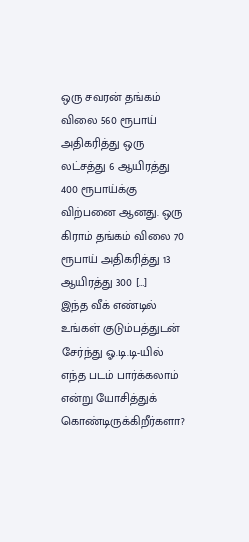ஒரு சவரன் தங்கம் விலை 560 ரூபாய் அதிகரித்து ஒரு லட்சத்து 6 ஆயிரத்து 400 ரூபாய்க்கு விற்பனை ஆனது. ஒரு கிராம் தங்கம் விலை 70 ரூபாய் அதிகரித்து 13 ஆயிரத்து 300 […]
இந்த வீக் எண்டில் உங்கள் குடும்பத்துடன் சேர்ந்து ஓ.டி.டி-யில் எந்த படம் பார்க்கலாம் என்று யோசித்துக் கொண்டிருக்கிறீர்களா?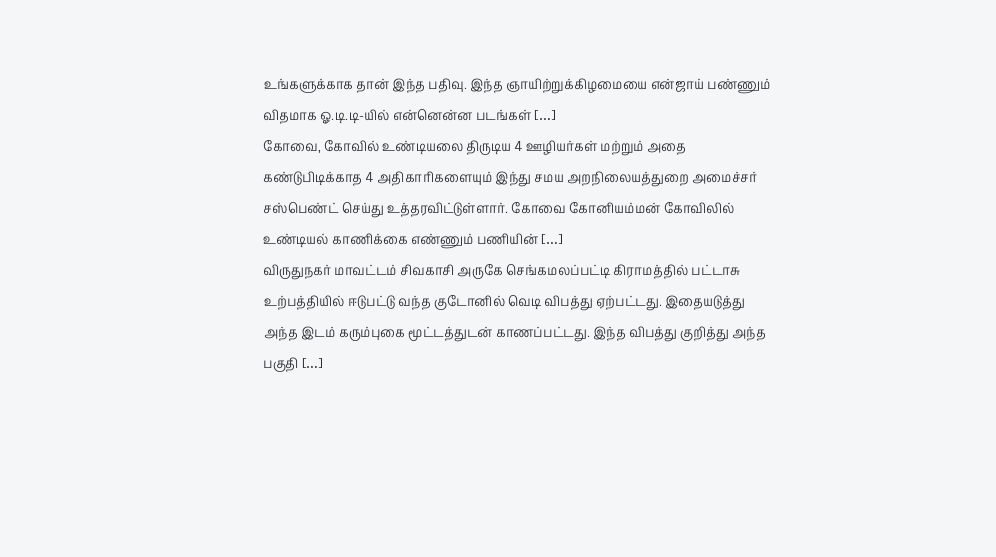உங்களுக்காக தான் இந்த பதிவு. இந்த ஞாயிற்றுக்கிழமையை என்ஜாய் பண்ணும் விதமாக ஓ.டி.டி-யில் என்னென்ன படங்கள் […]
கோவை, கோவில் உண்டியலை திருடிய 4 ஊழியர்கள் மற்றும் அதை கண்டுபிடிக்காத 4 அதிகாரிகளையும் இந்து சமய அறநிலையத்துறை அமைச்சர் சஸ்பெண்ட் செய்து உத்தரவிட்டுள்ளார். கோவை கோனியம்மன் கோவிலில் உண்டியல் காணிக்கை எண்ணும் பணியின் […]
விருதுநகர் மாவட்டம் சிவகாசி அருகே செங்கமலப்பட்டி கிராமத்தில் பட்டாசு உற்பத்தியில் ஈடுபட்டு வந்த குடோனில் வெடி விபத்து ஏற்பட்டது. இதையடுத்து அந்த இடம் கரும்புகை மூட்டத்துடன் காணப்பட்டது. இந்த விபத்து குறித்து அந்த பகுதி […]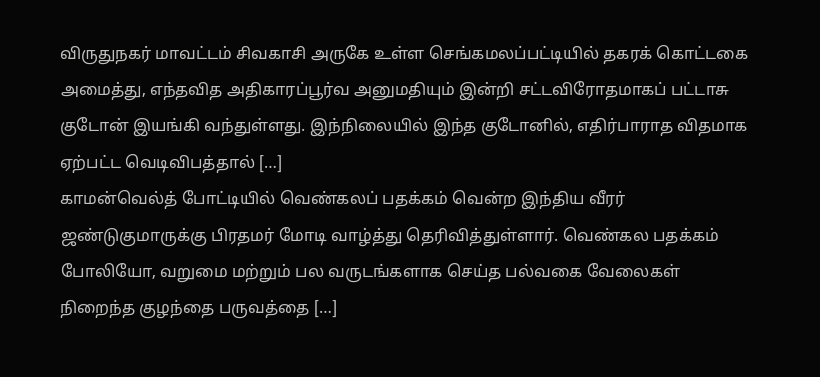விருதுநகர் மாவட்டம் சிவகாசி அருகே உள்ள செங்கமலப்பட்டியில் தகரக் கொட்டகை அமைத்து, எந்தவித அதிகாரப்பூர்வ அனுமதியும் இன்றி சட்டவிரோதமாகப் பட்டாசு குடோன் இயங்கி வந்துள்ளது. இந்நிலையில் இந்த குடோனில், எதிர்பாராத விதமாக ஏற்பட்ட வெடிவிபத்தால் […]
காமன்வெல்த் போட்டியில் வெண்கலப் பதக்கம் வென்ற இந்திய வீரர் ஜண்டுகுமாருக்கு பிரதமர் மோடி வாழ்த்து தெரிவித்துள்ளார். வெண்கல பதக்கம் போலியோ, வறுமை மற்றும் பல வருடங்களாக செய்த பல்வகை வேலைகள் நிறைந்த குழந்தை பருவத்தை […]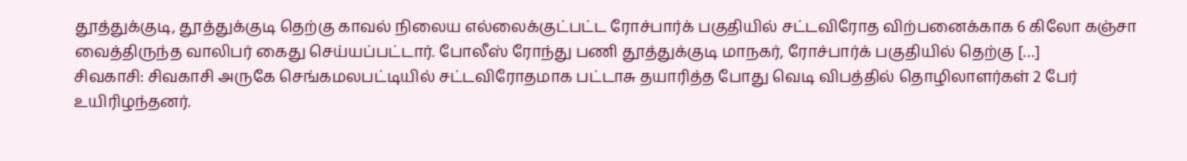தூத்துக்குடி, தூத்துக்குடி தெற்கு காவல் நிலைய எல்லைக்குட்பட்ட ரோச்பார்க் பகுதியில் சட்டவிரோத விற்பனைக்காக 6 கிலோ கஞ்சா வைத்திருந்த வாலிபர் கைது செய்யப்பட்டார். போலீஸ் ரோந்து பணி தூத்துக்குடி மாநகர், ரோச்பார்க் பகுதியில் தெற்கு […]
சிவகாசி: சிவகாசி அருகே செங்கமலபட்டியில் சட்டவிரோதமாக பட்டாசு தயாரித்த போது வெடி விபத்தில் தொழிலாளர்கள் 2 பேர் உயிரிழந்தனர்.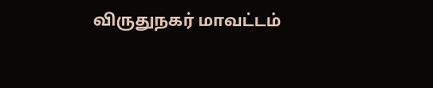விருதுநகர் மாவட்டம்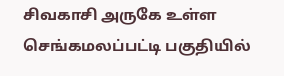சிவகாசி அருகே உள்ள செங்கமலப்பட்டி பகுதியில்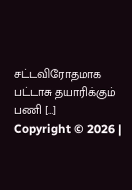சட்டவிரோதமாக பட்டாசு தயாரிக்கும் பணி […]
Copyright © 2026 |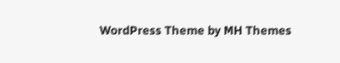WordPress Theme by MH Themes